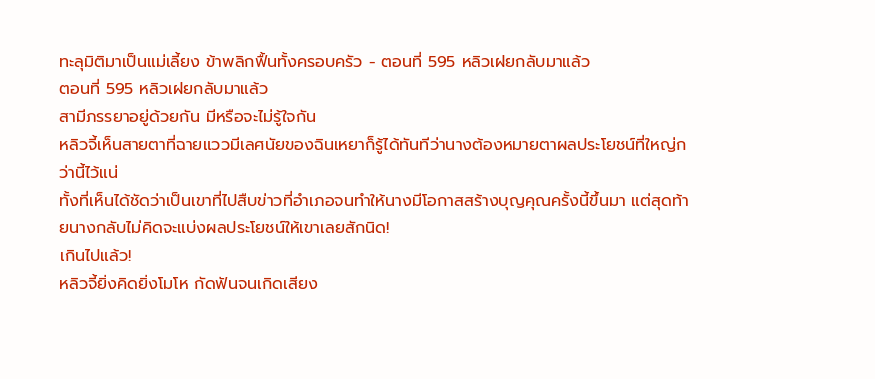ทะลุมิติมาเป็นแม่เลี้ยง ข้าพลิกฟื้นทั้งครอบครัว - ตอนที่ 595 หลิวเฝยกลับมาแล้ว
ตอนที่ 595 หลิวเฝยกลับมาแล้ว
สามีภรรยาอยู่ด้วยกัน มีหรือจะไม่รู้ใจกัน
หลิวจี้เห็นสายตาที่ฉายแววมีเลศนัยของฉินเหยาก็รู้ได้ทันทีว่านางต้องหมายตาผลประโยชน์ที่ใหญ่กว่านี้ไว้แน่
ทั้งที่เห็นได้ชัดว่าเป็นเขาที่ไปสืบข่าวที่อำเภอจนทำให้นางมีโอกาสสร้างบุญคุณครั้งนี้ขึ้นมา แต่สุดท้ายนางกลับไม่คิดจะแบ่งผลประโยชน์ให้เขาเลยสักนิด!
เกินไปแล้ว!
หลิวจี้ยิ่งคิดยิ่งโมโห กัดฟันจนเกิดเสียง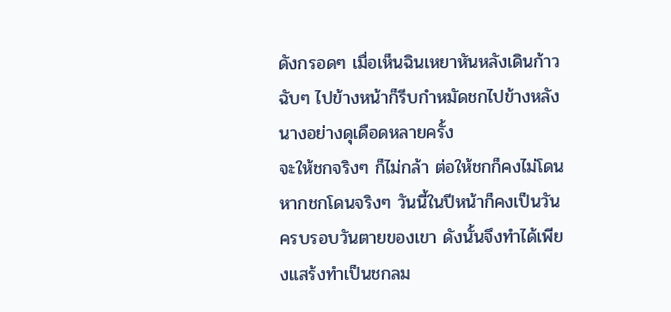ดังกรอดๆ เมื่อเห็นฉินเหยาหันหลังเดินก้าวฉับๆ ไปข้างหน้าก็รีบกำหมัดชกไปข้างหลังนางอย่างดุเดือดหลายครั้ง
จะให้ชกจริงๆ ก็ไม่กล้า ต่อให้ชกก็คงไม่โดน หากชกโดนจริงๆ วันนี้ในปีหน้าก็คงเป็นวันครบรอบวันตายของเขา ดังนั้นจึงทำได้เพียงแสร้งทำเป็นชกลม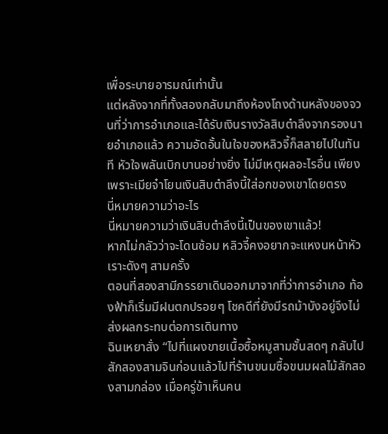เพื่อระบายอารมณ์เท่านั้น
แต่หลังจากที่ทั้งสองกลับมาถึงห้องโถงด้านหลังของจวนที่ว่าการอำเภอและได้รับเงินรางวัลสิบตำลึงจากรองนายอำเภอแล้ว ความอัดอั้นในใจของหลิวจี้ก็สลายไปในทันที หัวใจพลันเบิกบานอย่างยิ่ง ไม่มีเหตุผลอะไรอื่น เพียงเพราะเมียจ๋าโยนเงินสิบตำลึงนี้ใส่อกของเขาโดยตรง
นี่หมายความว่าอะไร
นี่หมายความว่าเงินสิบตำลึงนี้เป็นของเขาแล้ว!
หากไม่กลัวว่าจะโดนซ้อม หลิวจี้คงอยากจะแหงนหน้าหัวเราะดังๆ สามครั้ง
ตอนที่สองสามีภรรยาเดินออกมาจากที่ว่าการอำเภอ ท้องฟ้าก็เริ่มมีฝนตกปรอยๆ โชคดีที่ยังมีรถม้าบังอยู่จึงไม่ส่งผลกระทบต่อการเดินทาง
ฉินเหยาสั่ง “ไปที่แผงขายเนื้อซื้อหมูสามชั้นสดๆ กลับไปสักสองสามจินก่อนแล้วไปที่ร้านขนมซื้อขนมผลไม้สักสองสามกล่อง เมื่อครู่ข้าเห็นคน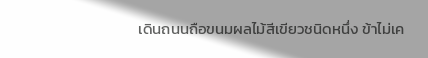เดินถนนถือขนมผลไม้สีเขียวชนิดหนึ่ง ข้าไม่เค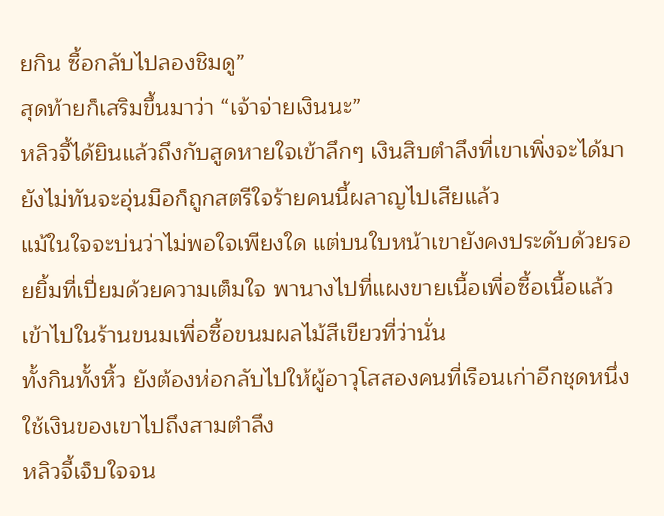ยกิน ซื้อกลับไปลองชิมดู”
สุดท้ายก็เสริมขึ้นมาว่า “เจ้าจ่ายเงินนะ”
หลิวจี้ได้ยินแล้วถึงกับสูดหายใจเข้าลึกๆ เงินสิบตำลึงที่เขาเพิ่งจะได้มา ยังไม่ทันจะอุ่นมือก็ถูกสตรีใจร้ายคนนี้ผลาญไปเสียแล้ว
แม้ในใจจะบ่นว่าไม่พอใจเพียงใด แต่บนใบหน้าเขายังคงประดับด้วยรอยยิ้มที่เปี่ยมด้วยความเต็มใจ พานางไปที่แผงขายเนื้อเพื่อซื้อเนื้อแล้วเข้าไปในร้านขนมเพื่อซื้อขนมผลไม้สีเขียวที่ว่านั่น
ทั้งกินทั้งหิ้ว ยังต้องห่อกลับไปให้ผู้อาวุโสสองคนที่เรือนเก่าอีกชุดหนึ่ง ใช้เงินของเขาไปถึงสามตำลึง
หลิวจี้เจ็บใจจน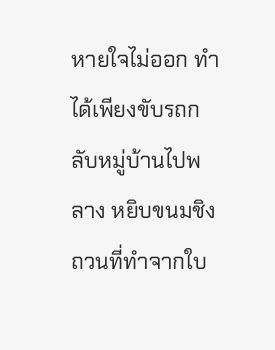หายใจไม่ออก ทำได้เพียงขับรถกลับหมู่บ้านไปพลาง หยิบขนมชิงถวนที่ทำจากใบ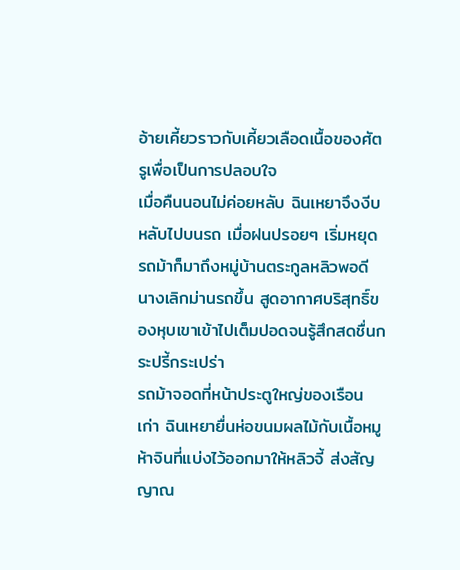อ้ายเคี้ยวราวกับเคี้ยวเลือดเนื้อของศัตรูเพื่อเป็นการปลอบใจ
เมื่อคืนนอนไม่ค่อยหลับ ฉินเหยาจึงงีบหลับไปบนรถ เมื่อฝนปรอยๆ เริ่มหยุด รถม้าก็มาถึงหมู่บ้านตระกูลหลิวพอดี นางเลิกม่านรถขึ้น สูดอากาศบริสุทธิ์ของหุบเขาเข้าไปเต็มปอดจนรู้สึกสดชื่นกระปรี้กระเปร่า
รถม้าจอดที่หน้าประตูใหญ่ของเรือนเก่า ฉินเหยายื่นห่อขนมผลไม้กับเนื้อหมูห้าจินที่แบ่งไว้ออกมาให้หลิวจี้ ส่งสัญญาณ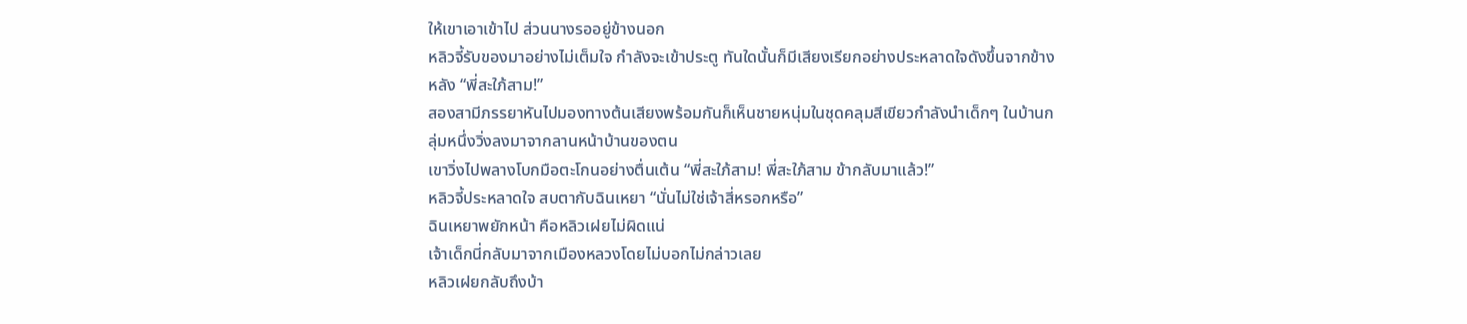ให้เขาเอาเข้าไป ส่วนนางรออยู่ข้างนอก
หลิวจี้รับของมาอย่างไม่เต็มใจ กำลังจะเข้าประตู ทันใดนั้นก็มีเสียงเรียกอย่างประหลาดใจดังขึ้นจากข้างหลัง “พี่สะใภ้สาม!”
สองสามีภรรยาหันไปมองทางต้นเสียงพร้อมกันก็เห็นชายหนุ่มในชุดคลุมสีเขียวกำลังนำเด็กๆ ในบ้านกลุ่มหนึ่งวิ่งลงมาจากลานหน้าบ้านของตน
เขาวิ่งไปพลางโบกมือตะโกนอย่างตื่นเต้น “พี่สะใภ้สาม! พี่สะใภ้สาม ข้ากลับมาแล้ว!”
หลิวจี้ประหลาดใจ สบตากับฉินเหยา “นั่นไม่ใช่เจ้าสี่หรอกหรือ”
ฉินเหยาพยักหน้า คือหลิวเฝยไม่ผิดแน่
เจ้าเด็กนี่กลับมาจากเมืองหลวงโดยไม่บอกไม่กล่าวเลย
หลิวเฝยกลับถึงบ้า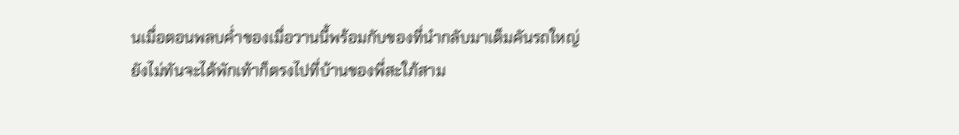นเมื่อตอนพลบค่ำของเมื่อวานนี้พร้อมกับของที่นำกลับมาเต็มคันรถใหญ่ ยังไม่ทันจะได้พักเท้าก็ตรงไปที่บ้านของพี่สะใภ้สาม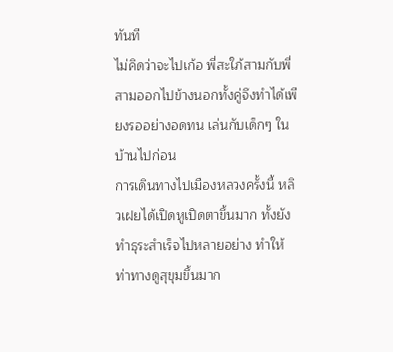ทันที
ไม่คิดว่าจะไปเก้อ พี่สะใภ้สามกับพี่สามออกไปข้างนอกทั้งคู่จึงทำได้เพียงรออย่างอดทน เล่นกับเด็กๆ ในบ้านไปก่อน
การเดินทางไปเมืองหลวงครั้งนี้ หลิวเฝยได้เปิดหูเปิดตาขึ้นมาก ทั้งยังทำธุระสำเร็จไปหลายอย่าง ทำให้ท่าทางดูสุขุมขึ้นมาก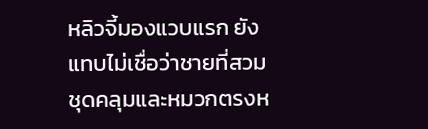หลิวจี้มองแวบแรก ยังแทบไม่เชื่อว่าชายที่สวมชุดคลุมและหมวกตรงห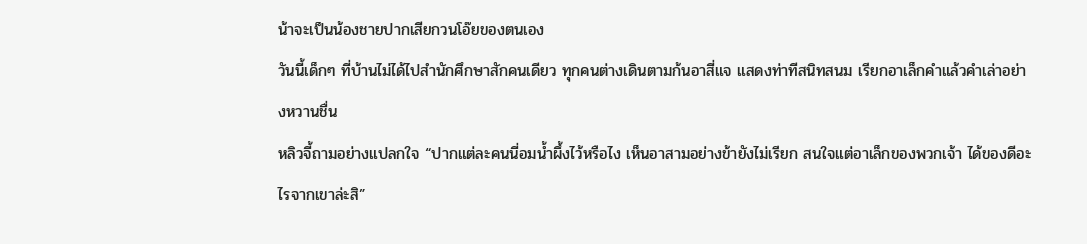น้าจะเป็นน้องชายปากเสียกวนโอ๊ยของตนเอง
วันนี้เด็กๆ ที่บ้านไม่ได้ไปสำนักศึกษาสักคนเดียว ทุกคนต่างเดินตามก้นอาสี่แจ แสดงท่าทีสนิทสนม เรียกอาเล็กคำแล้วคำเล่าอย่างหวานชื่น
หลิวจี้ถามอย่างแปลกใจ “ปากแต่ละคนนี่อมน้ำผึ้งไว้หรือไง เห็นอาสามอย่างข้ายังไม่เรียก สนใจแต่อาเล็กของพวกเจ้า ได้ของดีอะไรจากเขาล่ะสิ”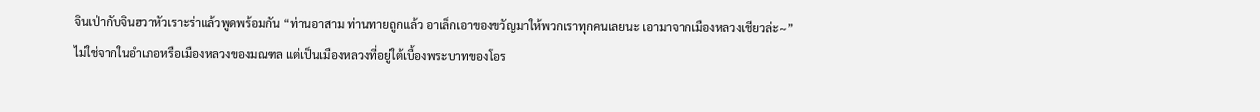จินเป่ากับจินฮวาหัวเราะร่าแล้วพูดพร้อมกัน “ท่านอาสาม ท่านทายถูกแล้ว อาเล็กเอาของขวัญมาให้พวกเราทุกคนเลยนะ เอามาจากเมืองหลวงเชียวล่ะ~”
ไม่ใช่จากในอำเภอหรือเมืองหลวงของมณฑล แต่เป็นเมืองหลวงที่อยู่ใต้เบื้องพระบาทของโอร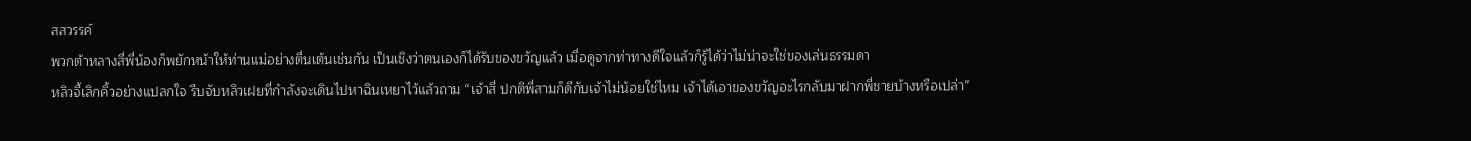สสวรรค์
พวกต้าหลางสี่พี่น้องก็พยักหน้าให้ท่านแม่อย่างตื่นเต้นเช่นกัน เป็นเชิงว่าตนเองก็ได้รับของขวัญแล้ว เมื่อดูจากท่าทางดีใจแล้วก็รู้ได้ว่าไม่น่าจะใช่ของเล่นธรรมดา
หลิวจี้เลิกคิ้วอย่างแปลกใจ รีบจับหลิวเฝยที่กำลังจะเดินไปหาฉินเหยาไว้แล้วถาม “เจ้าสี่ ปกติพี่สามก็ดีกับเจ้าไม่น้อยใช่ไหม เจ้าได้เอาของขวัญอะไรกลับมาฝากพี่ชายบ้างหรือเปล่า”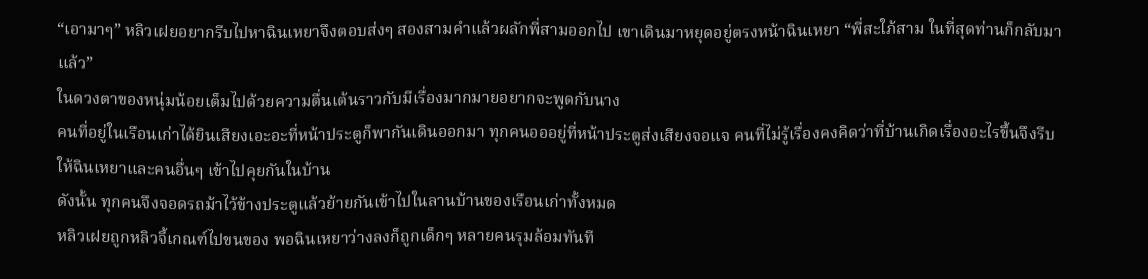“เอามาๆ” หลิวเฝยอยากรีบไปหาฉินเหยาจึงตอบส่งๆ สองสามคำแล้วผลักพี่สามออกไป เขาเดินมาหยุดอยู่ตรงหน้าฉินเหยา “พี่สะใภ้สาม ในที่สุดท่านก็กลับมาแล้ว”
ในดวงตาของหนุ่มน้อยเต็มไปด้วยความตื่นเต้นราวกับมีเรื่องมากมายอยากจะพูดกับนาง
คนที่อยู่ในเรือนเก่าได้ยินเสียงเอะอะที่หน้าประตูก็พากันเดินออกมา ทุกคนอออยู่ที่หน้าประตูส่งเสียงจอแจ คนที่ไม่รู้เรื่องคงคิดว่าที่บ้านเกิดเรื่องอะไรขึ้นจึงรีบให้ฉินเหยาและคนอื่นๆ เข้าไปคุยกันในบ้าน
ดังนั้น ทุกคนจึงจอดรถม้าไว้ข้างประตูแล้วย้ายกันเข้าไปในลานบ้านของเรือนเก่าทั้งหมด
หลิวเฝยถูกหลิวจี้เกณฑ์ไปขนของ พอฉินเหยาว่างลงก็ถูกเด็กๆ หลายคนรุมล้อมทันที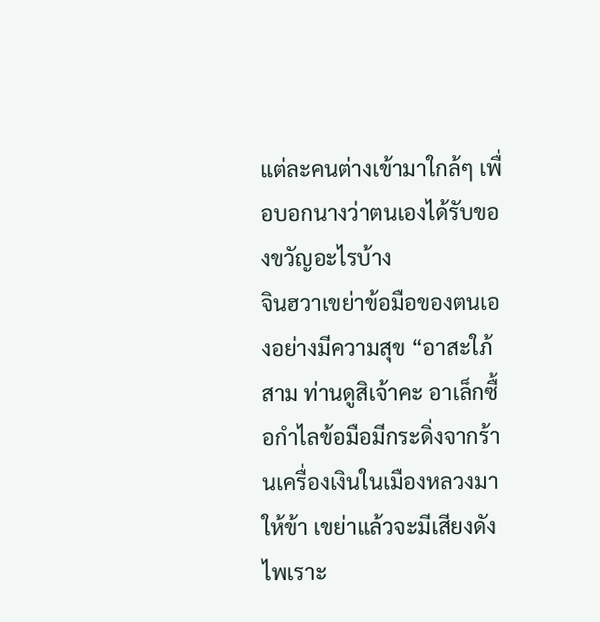แต่ละคนต่างเข้ามาใกล้ๆ เพื่อบอกนางว่าตนเองได้รับของขวัญอะไรบ้าง
จินฮวาเขย่าข้อมือของตนเองอย่างมีความสุข “อาสะใภ้สาม ท่านดูสิเจ้าคะ อาเล็กซื้อกำไลข้อมือมีกระดิ่งจากร้านเครื่องเงินในเมืองหลวงมาให้ข้า เขย่าแล้วจะมีเสียงดัง ไพเราะ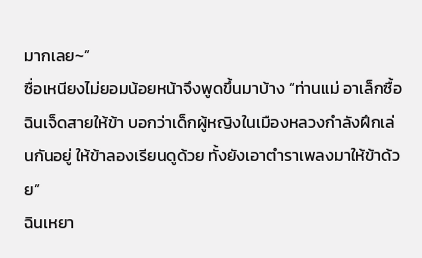มากเลย~”
ซื่อเหนียงไม่ยอมน้อยหน้าจึงพูดขึ้นมาบ้าง “ท่านแม่ อาเล็กซื้อฉินเจ็ดสายให้ข้า บอกว่าเด็กผู้หญิงในเมืองหลวงกำลังฝึกเล่นกันอยู่ ให้ข้าลองเรียนดูด้วย ทั้งยังเอาตำราเพลงมาให้ข้าด้วย”
ฉินเหยา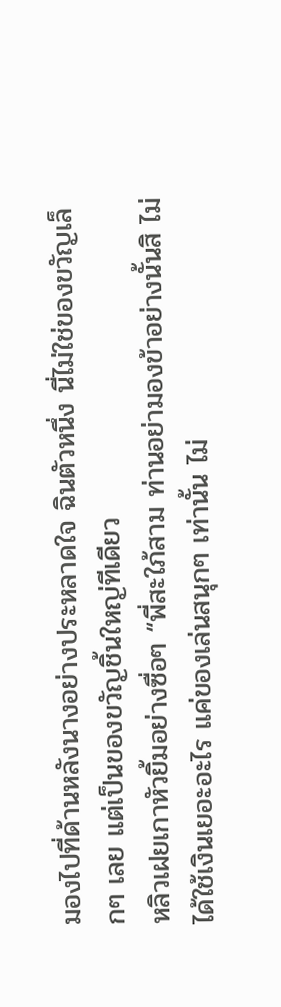มองไปที่ด้านหลังนางอย่างประหลาดใจ ฉินตัวหนึ่ง นี่ไม่ใช่ของขวัญเล็กๆ เลย แต่เป็นของขวัญชิ้นใหญ่ทีเดียว
หลิวเฝยเกาหัวยิ้มอย่างซื่อๆ “พี่สะใภ้สาม ท่านอย่ามองข้าอย่างนั้นสิ ไม่ได้ใช้เงินเยอะอะไร แค่ของเล่นสนุกๆ เท่านั้น ไม่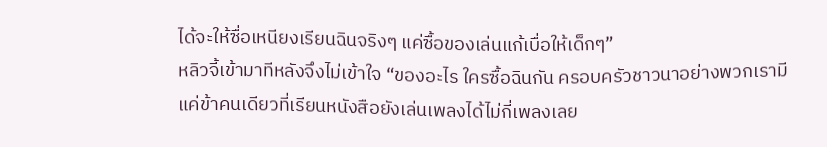ได้จะให้ซื่อเหนียงเรียนฉินจริงๆ แค่ซื้อของเล่นแก้เบื่อให้เด็กๆ”
หลิวจี้เข้ามาทีหลังจึงไม่เข้าใจ “ของอะไร ใครซื้อฉินกัน ครอบครัวชาวนาอย่างพวกเรามีแค่ข้าคนเดียวที่เรียนหนังสือยังเล่นเพลงได้ไม่กี่เพลงเลย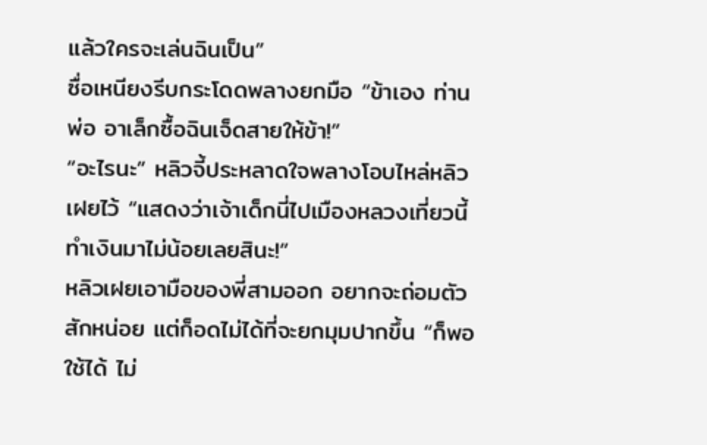แล้วใครจะเล่นฉินเป็น”
ซื่อเหนียงรีบกระโดดพลางยกมือ “ข้าเอง ท่านพ่อ อาเล็กซื้อฉินเจ็ดสายให้ข้า!”
“อะไรนะ” หลิวจี้ประหลาดใจพลางโอบไหล่หลิวเฝยไว้ “แสดงว่าเจ้าเด็กนี่ไปเมืองหลวงเที่ยวนี้ ทำเงินมาไม่น้อยเลยสินะ!”
หลิวเฝยเอามือของพี่สามออก อยากจะถ่อมตัวสักหน่อย แต่ก็อดไม่ได้ที่จะยกมุมปากขึ้น “ก็พอใช้ได้ ไม่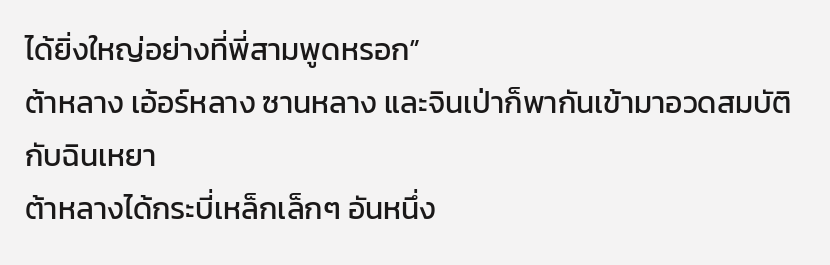ได้ยิ่งใหญ่อย่างที่พี่สามพูดหรอก”
ต้าหลาง เอ้อร์หลาง ซานหลาง และจินเป่าก็พากันเข้ามาอวดสมบัติกับฉินเหยา
ต้าหลางได้กระบี่เหล็กเล็กๆ อันหนึ่ง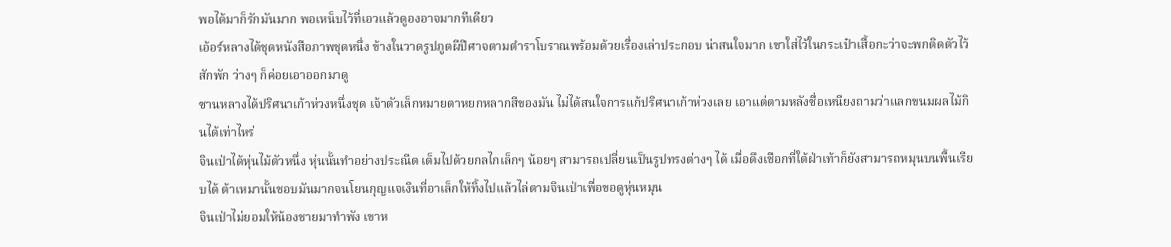พอได้มาก็รักมันมาก พอเหน็บไว้ที่เอวแล้วดูองอาจมากทีเดียว
เอ้อร์หลางได้ชุดหนังสือภาพชุดหนึ่ง ข้างในวาดรูปภูตผีปีศาจตามตำราโบราณพร้อมด้วยเรื่องเล่าประกอบ น่าสนใจมาก เขาใส่ไว้ในกระเป๋าเสื้อกะว่าจะพกติดตัวไว้สักพัก ว่างๆ ก็ค่อยเอาออกมาดู
ซานหลางได้ปริศนาเก้าห่วงหนึ่งชุด เจ้าตัวเล็กหมายตาหยกหลากสีของมัน ไม่ได้สนใจการแก้ปริศนาเก้าห่วงเลย เอาแต่ตามหลังซื่อเหนียงถามว่าแลกขนมผลไม้กินได้เท่าไหร่
จินเป่าได้หุ่นไม้ตัวหนึ่ง หุ่นนั้นทำอย่างประณีต เต็มไปด้วยกลไกเล็กๆ น้อยๆ สามารถเปลี่ยนเป็นรูปทรงต่างๆ ได้ เมื่อดึงเชือกที่ใต้ฝ่าเท้าก็ยังสามารถหมุนบนพื้นเรียบได้ ต้าเหมานั้นชอบมันมากจนโยนกุญแจเงินที่อาเล็กให้ทิ้งไปแล้วไล่ตามจินเป่าเพื่อขอดูหุ่นหมุน
จินเป่าไม่ยอมให้น้องชายมาทำพัง เขาห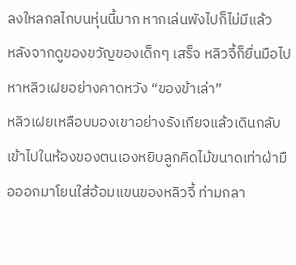ลงใหลกลไกบนหุ่นนี้มาก หากเล่นพังไปก็ไม่มีแล้ว
หลังจากดูของขวัญของเด็กๆ เสร็จ หลิวจี้ก็ยื่นมือไปหาหลิวเฝยอย่างคาดหวัง “ของข้าเล่า”
หลิวเฝยเหลือบมองเขาอย่างรังเกียจแล้วเดินกลับเข้าไปในห้องของตนเองหยิบลูกคิดไม้ขนาดเท่าฝ่ามือออกมาโยนใส่อ้อมแขนของหลิวจี้ ท่ามกลา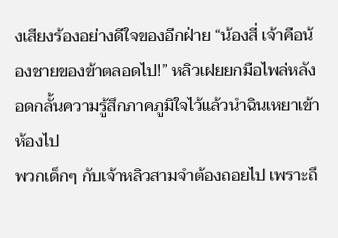งเสียงร้องอย่างดีใจของอีกฝ่าย “น้องสี่ เจ้าคือน้องชายของข้าตลอดไป!” หลิวเฝยยกมือไพล่หลัง อดกลั้นความรู้สึกภาคภูมิใจไว้แล้วนำฉินเหยาเข้าห้องไป
พวกเด็กๆ กับเจ้าหลิวสามจำต้องถอยไป เพราะถึ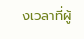งเวลาที่ผู้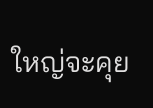ใหญ่จะคุย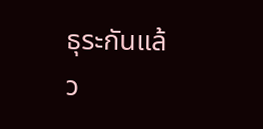ธุระกันแล้ว